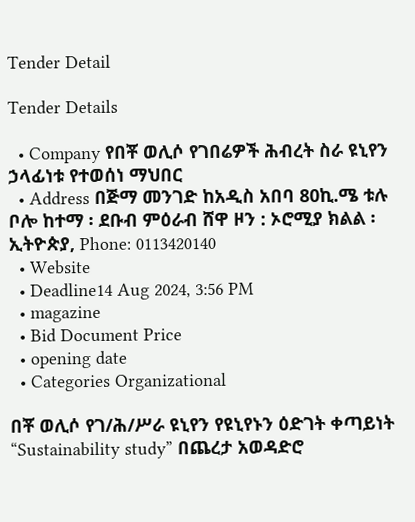Tender Detail

Tender Details

  • Company የበቾ ወሊሶ የገበሬዎች ሕብረት ስራ ዩኒየን ኃላፊነቱ የተወሰነ ማህበር
  • Address በጅማ መንገድ ከአዲስ አበባ 80ኪ.ሜ ቱሉ ቦሎ ከተማ ፡ ደቡብ ምዕራብ ሸዋ ዞን : ኦሮሚያ ክልል ፡ ኢትዮጵያ, Phone: 0113420140
  • Website
  • Deadline14 Aug 2024, 3:56 PM
  • magazine
  • Bid Document Price
  • opening date
  • Categories Organizational

በቾ ወሊሶ የገ/ሕ/ሥራ ዩኒየን የዩኒየኑን ዕድገት ቀጣይነት “Sustainability study” በጨረታ አወዳድሮ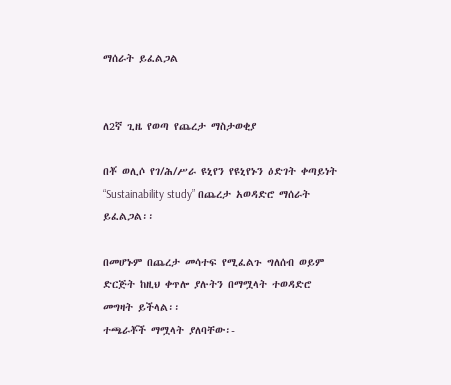ማሰራት ይፈልጋል


ለ2ኛ ጊዜ የወጣ የጨረታ ማስታወቂያ

በቾ ወሊሶ የገ/ሕ/ሥራ ዩኒየን የዩኒየኑን ዕድገት ቀጣይነት “Sustainability study” በጨረታ አወዳድሮ ማሰራት ይፈልጋል፡፡

በመሆኑም በጨረታ መሳተፍ የሚፈልጉ ግለሰብ ወይም ድርጅት ከዚህ ቀጥሎ ያሉትን በማሟላት ተወዳድሮ መግዛት ይችላል፡፡
ተጫራቾች ማሟላት ያለባቸው፡-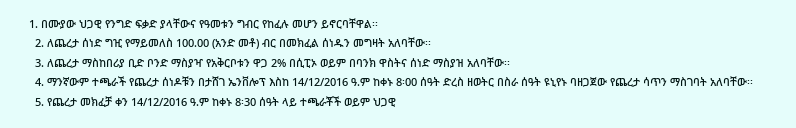1. በሙያው ህጋዊ የንግድ ፍቃድ ያላቸውና የዓመቱን ግብር የከፈሉ መሆን ይኖርባቸዋል፡፡
  2. ለጨረታ ሰነድ ግዢ የማይመለስ 100.00 (አንድ መቶ) ብር በመክፈል ሰነዱን መግዛት አለባቸው፡፡
  3. ለጨረታ ማስከበሪያ ቢድ ቦንድ ማስያዣ የአቅርቦቱን ዋጋ 2% በሲፒኦ ወይም በባንክ ዋስትና ሰነድ ማስያዝ አለባቸው፡፡
  4. ማንኛውም ተጫራች የጨረታ ሰነዶቹን በታሸገ ኤንቨሎፕ እስከ 14/12/2016 ዓ.ም ከቀኑ 8፡00 ሰዓት ድረስ ዘወትር በስራ ሰዓት ዩኒየኑ ባዘጋጀው የጨረታ ሳጥን ማስገባት አለባቸው፡፡
  5. የጨረታ መክፈቻ ቀን 14/12/2016 ዓ.ም ከቀኑ 8፡30 ሰዓት ላይ ተጫራቾች ወይም ህጋዊ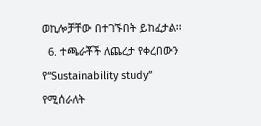ወኪሎቻቸው በተገኙበት ይከፈታል፡፡
  6. ተጫራቾች ለጨረታ የቀረበውን የ“Sustainability study” የሚሰራለት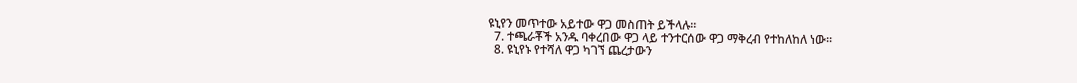ዩኒየን መጥተው አይተው ዋጋ መስጠት ይችላሉ፡፡
  7. ተጫራቾች አንዱ ባቀረበው ዋጋ ላይ ተንተርሰው ዋጋ ማቅረብ የተከለከለ ነው፡፡
  8. ዩኒየኑ የተሻለ ዋጋ ካገኘ ጨረታውን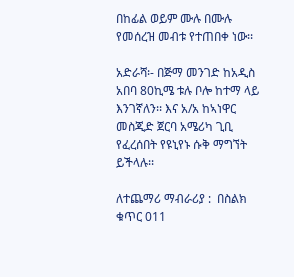በከፊል ወይም ሙሉ በሙሉ የመሰረዝ መብቱ የተጠበቀ ነው፡፡

አድራሻ፡- በጅማ መንገድ ከአዲስ አበባ 80ኪሜ ቱሉ ቦሎ ከተማ ላይ እንገኛለን፡፡ እና አ/አ ከኣነዋር መስጂድ ጀርባ አሜሪካ ጊቢ የፈረሰበት የዩኒየኑ ሱቅ ማግኘት ይችላሉ፡፡

ለተጨማሪ ማብራሪያ :  በስልክ ቁጥር 011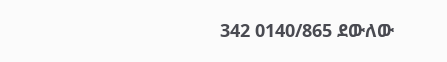342 0140/865 ደውለው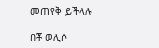መጠየቅ ይችላሉ

በቾ ወሊሶ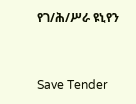የገ/ሕ/ሥራ ዩኒየን



Save Tender